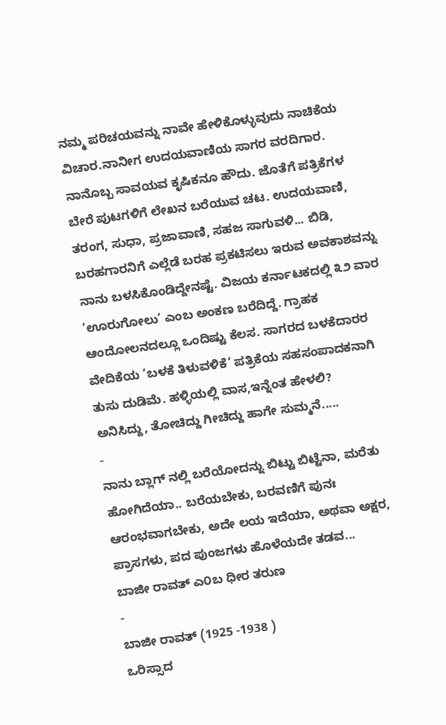ನಮ್ಮ ಪರಿಚಯವನ್ನು ನಾವೇ ಹೇಳಿಕೊಳ್ಳುವುದು ನಾಚಿಕೆಯ ವಿಚಾರ.ನಾನೀಗ ಉದಯವಾಣಿಯ ಸಾಗರ ವರದಿಗಾರ. ನಾನೊಬ್ಬ ಸಾವಯವ ಕೃಷಿಕನೂ ಹೌದು. ಜೊತೆಗೆ ಪತ್ರಿಕೆಗಳ ಬೇರೆ ಪುಟಗಳಿಗೆ ಲೇಖನ ಬರೆಯುವ ಚಟ. ಉದಯವಾಣಿ, ತರಂಗ, ಸುಧಾ, ಪ್ರಜಾವಾಣಿ, ಸಹಜ ಸಾಗುವಳಿ... ಬಿಡಿ, ಬರಹಗಾರನಿಗೆ ಎಲ್ಲೆಡೆ ಬರಹ ಪ್ರಕಟಿಸಲು ಇರುವ ಅವಕಾಶವನ್ನು ನಾನು ಬಳಸಿಕೊಂಡಿದ್ದೇನಷ್ಟೆ. ವಿಜಯ ಕರ್ನಾಟಕದಲ್ಲಿ ೩೨ ವಾರ ‘ಊರುಗೋಲು’ ಎಂಬ ಅಂಕಣ ಬರೆದಿದ್ದೆ. ಗ್ರಾಹಕ ಆಂದೋಲನದಲ್ಲೂ ಒಂದಿಷ್ಟು ಕೆಲಸ. ಸಾಗರದ ಬಳಕೆದಾರರ ವೇದಿಕೆಯ ‘ಬಳಕೆ ತಿಳುವಳಿಕೆ’ ಪತ್ರಿಕೆಯ ಸಹಸಂಪಾದಕನಾಗಿ ತುಸು ದುಡಿಮೆ. ಹಳ್ಳಿಯಲ್ಲಿ ವಾಸ,ಇನ್ನೆಂತ ಹೇಳಲಿ?
ಅನಿಸಿದ್ದು, ತೋಚಿದ್ದು ಗೀಚಿದ್ದು ಹಾಗೇ ಸುಮ್ಮನೆ.....
-
ನಾನು ಬ್ಲಾಗ್ ನಲ್ಲಿ ಬರೆಯೋದನ್ನು ಬಿಟ್ಟು ಬಿಟ್ಟೆನಾ, ಮರೆತು ಹೋಗಿದೆಯಾ.. ಬರೆಯಬೇಕು, ಬರವಣಿಗೆ ಪುನಃ ಆರಂಭವಾಗಬೇಕು, ಅದೇ ಲಯ ಇದೆಯಾ, ಅಥವಾ ಅಕ್ಷರ, ಪ್ರಾಸಗಳು, ಪದ ಪುಂಜಗಳು ಹೊಳೆಯದೇ ತಡವ...
ಬಾಜೀ ರಾವತ್ ಎ೦ಬ ಧೀರ ತರುಣ
-
ಬಾಜೀ ರಾವತ್ (1925 -1938 )
ಒರಿಸ್ಸಾದ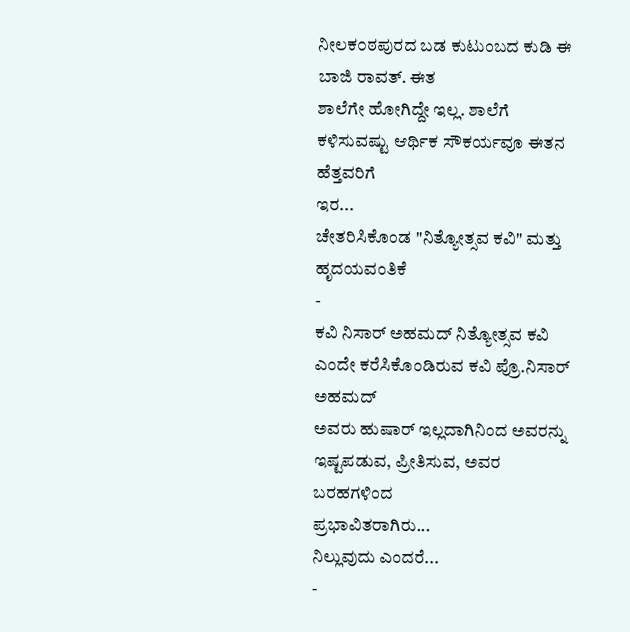ನೀಲಕ೦ಠಪುರದ ಬಡ ಕುಟುಂಬದ ಕುಡಿ ಈ ಬಾಜಿ ರಾವತ್. ಈತ
ಶಾಲೆಗೇ ಹೋಗಿದ್ದೇ ಇಲ್ಲ. ಶಾಲೆಗೆ ಕಳಿಸುವಷ್ಟು ಆರ್ಥಿಕ ಸೌಕರ್ಯವೂ ಈತನ ಹೆತ್ತವರಿಗೆ
ಇರ...
ಚೇತರಿಸಿಕೊಂಡ "ನಿತ್ಯೋತ್ಸವ ಕವಿ" ಮತ್ತು ಹೃದಯವಂತಿಕೆ
-
ಕವಿ ನಿಸಾರ್ ಅಹಮದ್ ನಿತ್ಯೋತ್ಸವ ಕವಿ ಎಂದೇ ಕರೆಸಿಕೊಂಡಿರುವ ಕವಿ ಪ್ರೊ.ನಿಸಾರ್ ಅಹಮದ್
ಅವರು ಹುಷಾರ್ ಇಲ್ಲದಾಗಿನಿಂದ ಅವರನ್ನು ಇಷ್ಟಪಡುವ, ಪ್ರೀತಿಸುವ, ಅವರ ಬರಹಗಳಿಂದ
ಪ್ರಭಾವಿತರಾಗಿರು...
ನಿಲ್ಲುವುದು ಎಂದರೆ...
-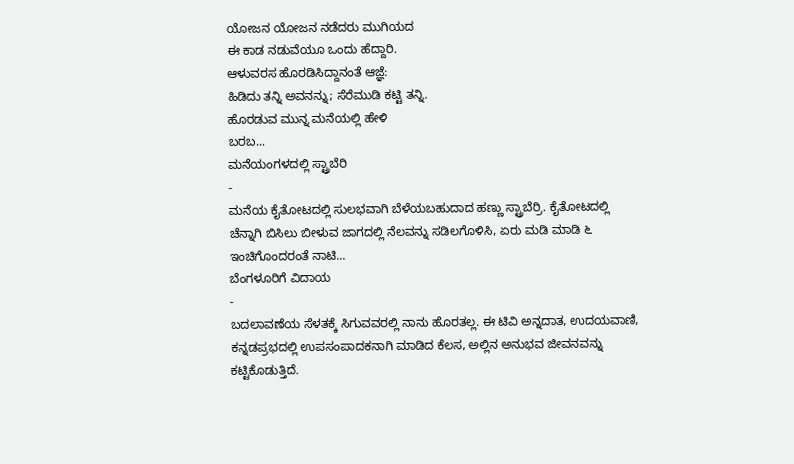ಯೋಜನ ಯೋಜನ ನಡೆದರು ಮುಗಿಯದ
ಈ ಕಾಡ ನಡುವೆಯೂ ಒಂದು ಹೆದ್ದಾರಿ.
ಆಳುವರಸ ಹೊರಡಿಸಿದ್ದಾನಂತೆ ಆಜ್ಞೆ:
ಹಿಡಿದು ತನ್ನಿ ಅವನನ್ನು; ಸೆರೆಮುಡಿ ಕಟ್ಟಿ ತನ್ನಿ.
ಹೊರಡುವ ಮುನ್ನ ಮನೆಯಲ್ಲಿ ಹೇಳಿ
ಬರಬ...
ಮನೆಯಂಗಳದಲ್ಲಿ ಸ್ಟ್ರಾಬೆರಿ
-
ಮನೆಯ ಕೈತೋಟದಲ್ಲಿ ಸುಲಭವಾಗಿ ಬೆಳೆಯಬಹುದಾದ ಹಣ್ಣು ಸ್ಟ್ರಾಬೆರ್ರಿ. ಕೈತೋಟದಲ್ಲಿ
ಚೆನ್ನಾಗಿ ಬಿಸಿಲು ಬೀಳುವ ಜಾಗದಲ್ಲಿ ನೆಲವನ್ನು ಸಡಿಲಗೊಳಿಸಿ, ಏರು ಮಡಿ ಮಾಡಿ ೬
ಇಂಚಿಗೊಂದರಂತೆ ನಾಟಿ...
ಬೆಂಗಳೂರಿಗೆ ವಿದಾಯ
-
ಬದಲಾವಣೆಯ ಸೆಳತಕ್ಕೆ ಸಿಗುವವರಲ್ಲಿ ನಾನು ಹೊರತಲ್ಲ. ಈ ಟಿವಿ ಅನ್ನದಾತ, ಉದಯವಾಣಿ,
ಕನ್ನಡಪ್ರಭದಲ್ಲಿ ಉಪಸಂಪಾದಕನಾಗಿ ಮಾಡಿದ ಕೆಲಸ, ಅಲ್ಲಿನ ಅನುಭವ ಜೀವನವನ್ನು
ಕಟ್ಟಿಕೊಡುತ್ತಿದೆ.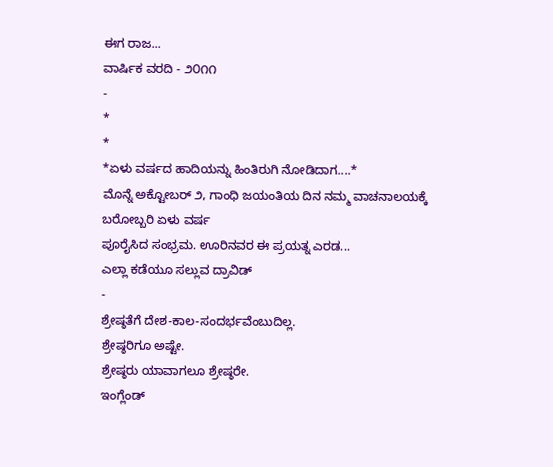ಈಗ ರಾಜ...
ವಾರ್ಷಿಕ ವರದಿ - ೨೦೧೧
-
*
*
*ಏಳು ವರ್ಷದ ಹಾದಿಯನ್ನು ಹಿಂತಿರುಗಿ ನೋಡಿದಾಗ....*
ಮೊನ್ನೆ ಅಕ್ಟೋಬರ್ ೨, ಗಾಂಧಿ ಜಯಂತಿಯ ದಿನ ನಮ್ಮ ವಾಚನಾಲಯಕ್ಕೆ ಬರೋಬ್ಬರಿ ಏಳು ವರ್ಷ
ಪೂರೈಸಿದ ಸಂಭ್ರಮ. ಊರಿನವರ ಈ ಪ್ರಯತ್ನ ಎರಡ...
ಎಲ್ಲಾ ಕಡೆಯೂ ಸಲ್ಲುವ ದ್ರಾವಿಡ್
-
ಶ್ರೇಷ್ಠತೆಗೆ ದೇಶ-ಕಾಲ-ಸಂದರ್ಭವೆಂಬುದಿಲ್ಲ.
ಶ್ರೇಷ್ಠರಿಗೂ ಅಷ್ಟೇ.
ಶ್ರೇಷ್ಠರು ಯಾವಾಗಲೂ ಶ್ರೇಷ್ಠರೇ.
ಇಂಗ್ಲೆಂಡ್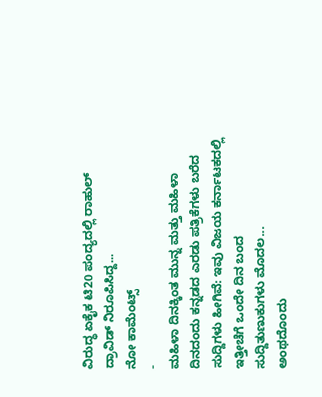ವಿರುದ್ಧ ಏಕೈಕ ಟಿ20 ಪಂದ್ಯದಲ್ಲಿ ರಾಹುಲ್ ದ್ರಾವಿಡ್ ನಿರೂಪಿಸಿದ್ದ...
ನೋ ಕಾಮೆಂಟ್ಸ್
-
ಮಹಿಳಾ ದಿನಕ್ಕಿಂತ ಮುನ್ನ ಮತ್ತು ಮಹಿಳಾ ದಿನದಂದು ಕನ್ನಡದ ಎರಡು ಪತ್ರಿಕೆಗಳು ಬರೆದ
ಸುದ್ದಿಗಳು ಹೀಗಿವೆ: ಇವು ವಿಜಯ ಕರ್ನಾಟಕದಲ್ಲಿ ಇತ್ತೀಚೆಗೆ ಒಂದೇ ದಿನ ಬಂದ
ಸುದ್ದಿತುಣುಕುಗಳು ಮೊದಲ...
ಅಂಥದೊಂದು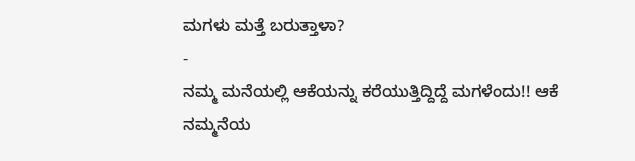ಮಗಳು ಮತ್ತೆ ಬರುತ್ತಾಳಾ?
-
ನಮ್ಮ ಮನೆಯಲ್ಲಿ ಆಕೆಯನ್ನು ಕರೆಯುತ್ತಿದ್ದಿದ್ದೆ ಮಗಳೆಂದು!! ಆಕೆ ನಮ್ಮನೆಯ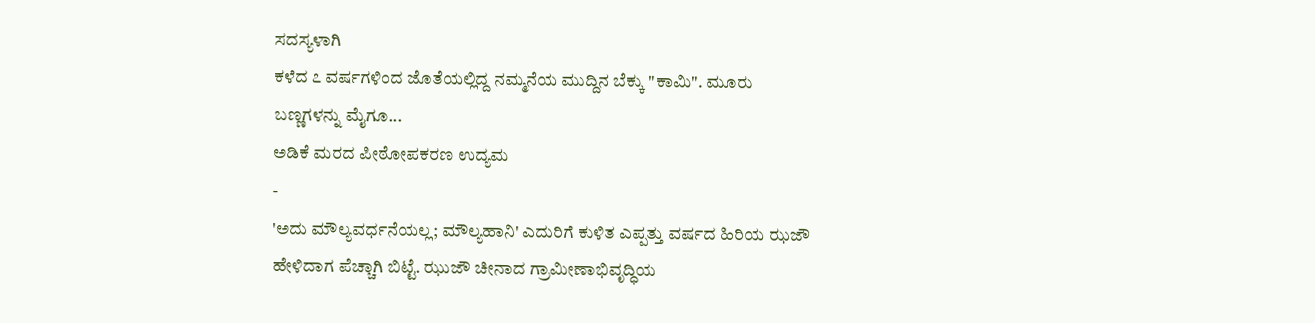ಸದಸ್ಯಳಾಗಿ
ಕಳೆದ ೭ ವರ್ಷಗಳಿಂದ ಜೊತೆಯಲ್ಲಿದ್ದ ನಮ್ಮನೆಯ ಮುದ್ದಿನ ಬೆಕ್ಕು "ಕಾಮಿ". ಮೂರು
ಬಣ್ಣಗಳನ್ನು ಮೈಗೂ...
ಅಡಿಕೆ ಮರದ ಪೀಠೋಪಕರಣ ಉದ್ಯಮ
-
'ಅದು ಮೌಲ್ಯವರ್ಧನೆಯಲ್ಲ; ಮೌಲ್ಯಹಾನಿ' ಎದುರಿಗೆ ಕುಳಿತ ಎಪ್ಪತ್ತು ವರ್ಷದ ಹಿರಿಯ ಝಜೌ
ಹೇಳಿದಾಗ ಪೆಚ್ಚಾಗಿ ಬಿಟ್ಟೆ. ಝುಜೌ ಚೀನಾದ ಗ್ರಾಮೀಣಾಭಿವೃದ್ಧಿಯ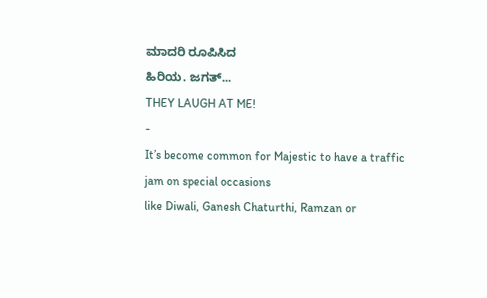ಮಾದರಿ ರೂಪಿಸಿದ
ಹಿರಿಯ. ಜಗತ್...
THEY LAUGH AT ME!
-
It’s become common for Majestic to have a traffic jam on special occasions
like Diwali, Ganesh Chaturthi, Ramzan or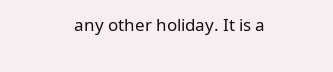any other holiday. It is a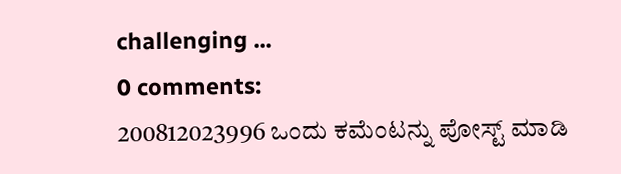challenging ...
0 comments:
200812023996 ಒಂದು ಕಮೆಂಟನ್ನು ಪೋಸ್ಟ್ ಮಾಡಿ